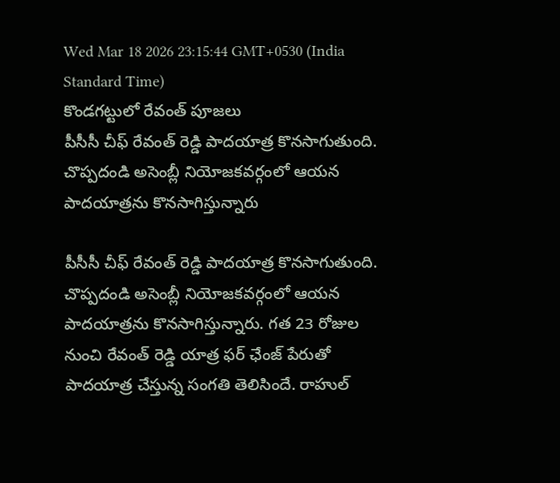Wed Mar 18 2026 23:15:44 GMT+0530 (India Standard Time)
కొండగట్టులో రేవంత్ పూజలు
పీసీసీ చీఫ్ రేవంత్ రెడ్డి పాదయాత్ర కొనసాగుతుంది. చొప్పదండి అసెంబ్లీ నియోజకవర్గంలో ఆయన పాదయాత్రను కొనసాగిస్తున్నారు

పీసీసీ చీఫ్ రేవంత్ రెడ్డి పాదయాత్ర కొనసాగుతుంది. చొప్పదండి అసెంబ్లీ నియోజకవర్గంలో ఆయన పాదయాత్రను కొనసాగిస్తున్నారు. గత 23 రోజుల నుంచి రేవంత్ రెడ్డి యాత్ర ఫర్ ఛేంజ్ పేరుతో పాదయాత్ర చేస్తున్న సంగతి తెలిసిందే. రాహుల్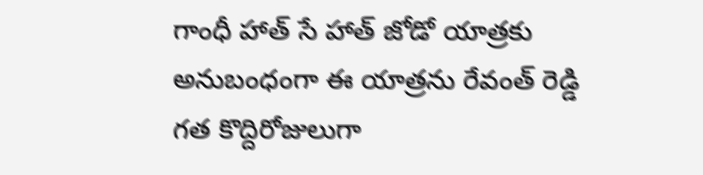గాంధీ హాత్ సే హాత్ జోడో యాత్రకు అనుబంధంగా ఈ యాత్రను రేవంత్ రెడ్డి గత కొద్దిరోజులుగా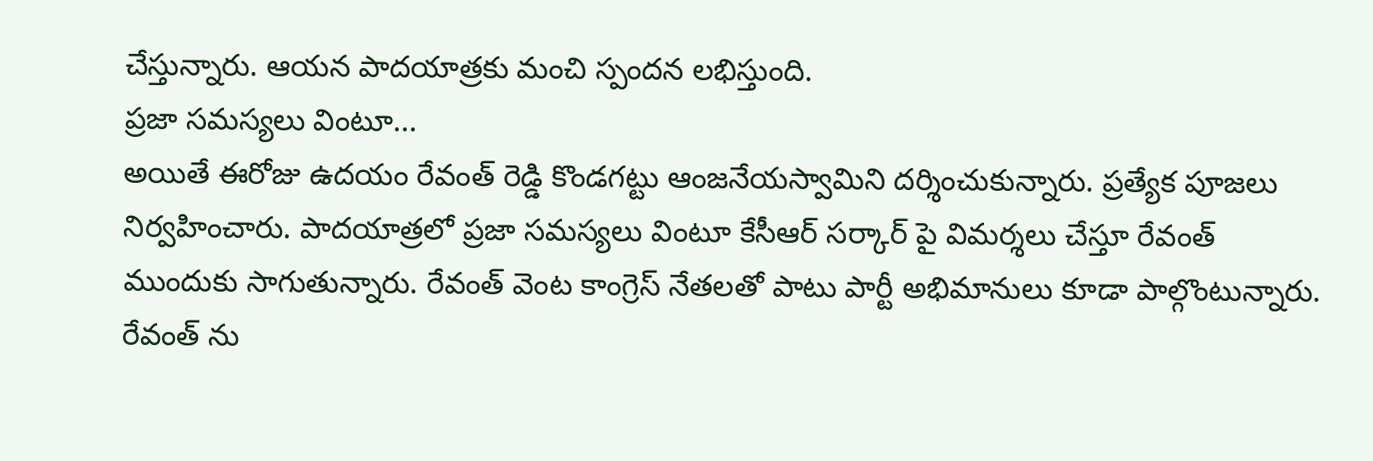చేస్తున్నారు. ఆయన పాదయాత్రకు మంచి స్పందన లభిస్తుంది.
ప్రజా సమస్యలు వింటూ...
అయితే ఈరోజు ఉదయం రేవంత్ రెడ్డి కొండగట్టు ఆంజనేయస్వామిని దర్శించుకున్నారు. ప్రత్యేక పూజలు నిర్వహించారు. పాదయాత్రలో ప్రజా సమస్యలు వింటూ కేసీఆర్ సర్కార్ పై విమర్శలు చేస్తూ రేవంత్ ముందుకు సాగుతున్నారు. రేవంత్ వెంట కాంగ్రెస్ నేతలతో పాటు పార్టీ అభిమానులు కూడా పాల్గొంటున్నారు. రేవంత్ ను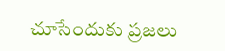చూసేందుకు ప్రజలు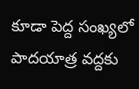కూడా పెద్ద సంఖ్యలో పాదయాత్ర వద్దకు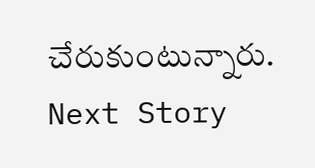చేరుకుంటున్నారు.
Next Story